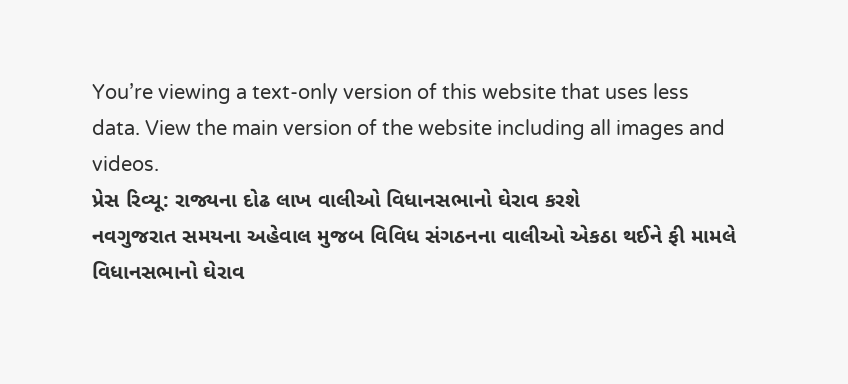You’re viewing a text-only version of this website that uses less data. View the main version of the website including all images and videos.
પ્રેસ રિવ્યૂ: રાજ્યના દોઢ લાખ વાલીઓ વિધાનસભાનો ઘેરાવ કરશે
નવગુજરાત સમયના અહેવાલ મુજબ વિવિધ સંગઠનના વાલીઓ એકઠા થઈને ફી મામલે વિધાનસભાનો ઘેરાવ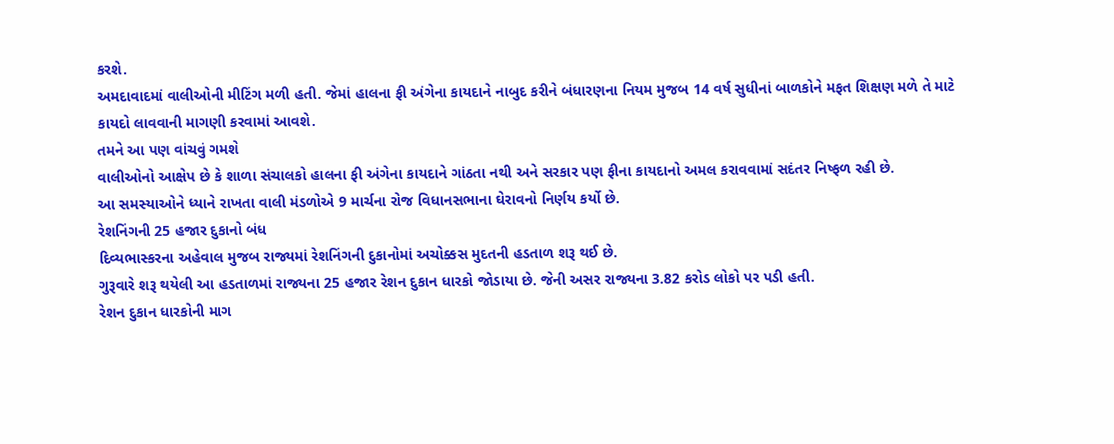કરશે.
અમદાવાદમાં વાલીઓની મીટિંગ મળી હતી. જેમાં હાલના ફી અંગેના કાયદાને નાબુદ કરીને બંધારણના નિયમ મુજબ 14 વર્ષ સુધીનાં બાળકોને મફત શિક્ષણ મળે તે માટે કાયદો લાવવાની માગણી કરવામાં આવશે.
તમને આ પણ વાંચવું ગમશે
વાલીઓનો આક્ષેપ છે કે શાળા સંચાલકો હાલના ફી અંગેના કાયદાને ગાંઠતા નથી અને સરકાર પણ ફીના કાયદાનો અમલ કરાવવામાં સદંતર નિષ્ફળ રહી છે.
આ સમસ્યાઓને ધ્યાને રાખતા વાલી મંડળોએ 9 માર્ચના રોજ વિધાનસભાના ઘેરાવનો નિર્ણય કર્યો છે.
રેશનિંગની 25 હજાર દુકાનો બંધ
દિવ્યભાસ્કરના અહેવાલ મુજબ રાજ્યમાં રેશનિંગની દુકાનોમાં અચોક્કસ મુદતની હડતાળ શરૂ થઈ છે.
ગુરૂવારે શરૂ થયેલી આ હડતાળમાં રાજ્યના 25 હજાર રેશન દુકાન ધારકો જોડાયા છે. જેની અસર રાજ્યના 3.82 કરોડ લોકો પર પડી હતી.
રેશન દુકાન ધારકોની માગ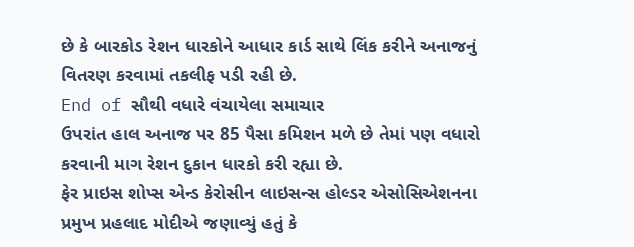છે કે બારકોડ રેશન ધારકોને આધાર કાર્ડ સાથે લિંક કરીને અનાજનું વિતરણ કરવામાં તકલીફ પડી રહી છે.
End of સૌથી વધારે વંચાયેલા સમાચાર
ઉપરાંત હાલ અનાજ પર 85 પૈસા કમિશન મળે છે તેમાં પણ વધારો કરવાની માગ રેશન દુકાન ધારકો કરી રહ્યા છે.
ફેર પ્રાઇસ શોપ્સ એન્ડ કેરોસીન લાઇસન્સ હોલ્ડર એસોસિએશનના પ્રમુખ પ્રહલાદ મોદીએ જણાવ્યું હતું કે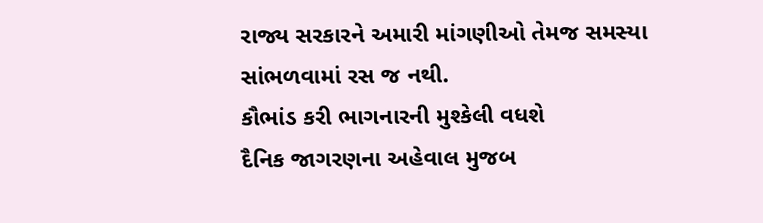રાજ્ય સરકારને અમારી માંગણીઓ તેમજ સમસ્યા સાંભળવામાં રસ જ નથી.
કૌભાંડ કરી ભાગનારની મુશ્કેલી વધશે
દૈનિક જાગરણના અહેવાલ મુજબ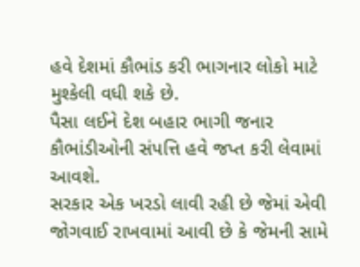હવે દેશમાં કૌભાંડ કરી ભાગનાર લોકો માટે મુશ્કેલી વધી શકે છે.
પૈસા લઈને દેશ બહાર ભાગી જનાર કૌભાંડીઓની સંપત્તિ હવે જપ્ત કરી લેવામાં આવશે.
સરકાર એક ખરડો લાવી રહી છે જેમાં એવી જોગવાઈ રાખવામાં આવી છે કે જેમની સામે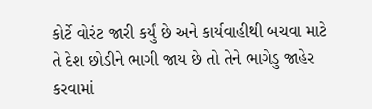કોર્ટે વોરંટ જારી કર્યું છે અને કાર્યવાહીથી બચવા માટે તે દેશ છોડીને ભાગી જાય છે તો તેને ભાગેડુ જાહેર કરવામાં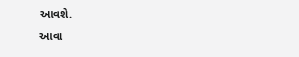આવશે.
આવા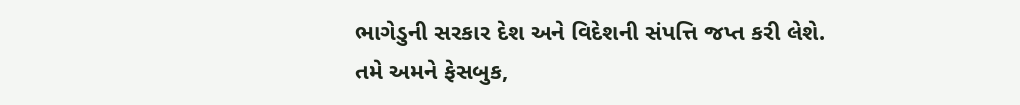ભાગેડુની સરકાર દેશ અને વિદેશની સંપત્તિ જપ્ત કરી લેશે.
તમે અમને ફેસબુક,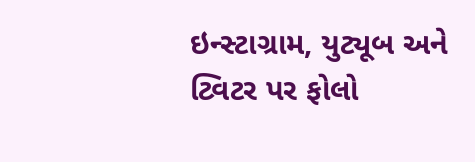ઇન્સ્ટાગ્રામ, યુટ્યૂબ અને ટ્વિટર પર ફોલો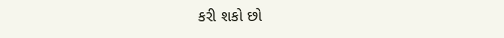કરી શકો છો